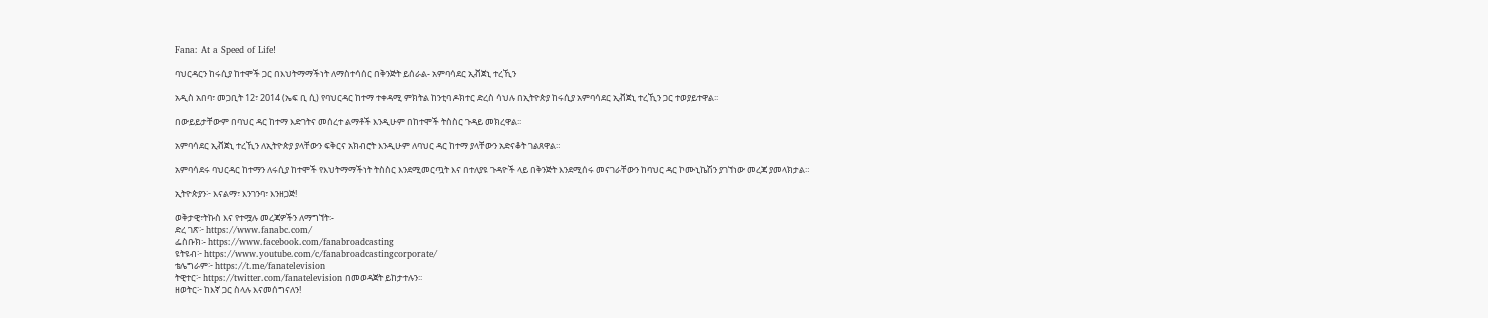Fana: At a Speed of Life!

ባህርዳርን ከሩሲያ ከተሞች ጋር በእህትማማችነት ለማስተሳሰር በቅንጅት ይሰራል- አምባሳደር ኢቭጀኒ ተረኺን

አዲስ አበባ፣ መጋቢት 12፣ 2014 (ኤፍ ቢ ሲ) የባህርዳር ከተማ ተቀዳሚ ምክትል ከንቲባ ዶክተር ድረስ ሳህሉ በኢትዮጵያ ከሩሲያ አምባሳደር ኢቭጀኒ ተረኺን ጋር ተወያይተዋል፡፡

በውይይታቸውም በባህር ዳር ከተማ እድገትና መሰረተ ልማቶች እንዲሁም በከተሞች ትስስር ጉዳይ መክረዋል፡፡

አምባሳደር ኢቭጀኒ ተረኺን ለኢትዮጵያ ያላቸውን ፍቅርና አክብሮት እንዲሁም ለባህር ዳር ከተማ ያላቸውን አድናቆት ገልጸዋል።

አምባሳደሩ ባህርዳር ከተማን ለሩሲያ ከተሞች የእህትማማችነት ትስስር እንደሚመርጧት እና በተለያዩ ጉዳዮች ላይ በቅንጅት እንደሚሰሩ መናገራቸውን ከባህር ዳር ኮሙኒኬሽን ያገኘነው መረጃ ያመላክታል።

ኢትዮጵያን፦ እናልማ፣ እንገንባ፣ እንዘጋጅ!

ወቅታዊ፣ትኩስ እና የተሟሉ መረጃዎችን ለማግኘት፡-
ድረ ገጽ፦ https://www.fanabc.com/
ፌስቡክ፡- https://www.facebook.com/fanabroadcasting
ዩትዩብ፦ https://www.youtube.com/c/fanabroadcastingcorporate/
ቴሌግራም፦ https://t.me/fanatelevision
ትዊተር፦ https://twitter.com/fanatelevision በመወዳጀት ይከታተሉን፡፡
ዘወትር፦ ከእኛ ጋር ስላሉ እናመሰግናለን!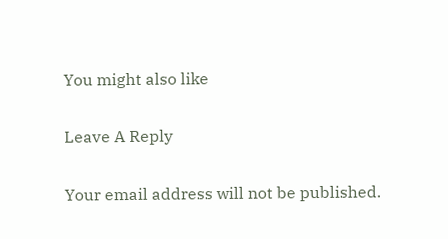You might also like

Leave A Reply

Your email address will not be published.